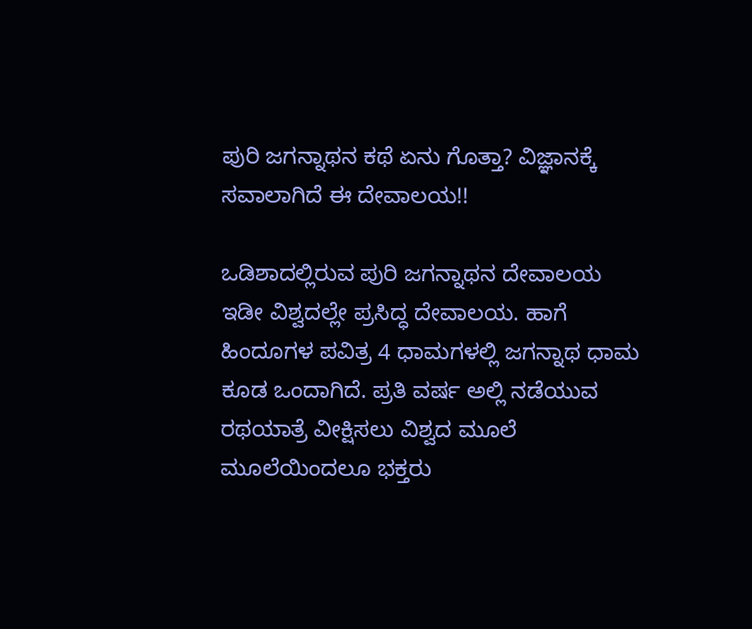ಪುರಿ ಜಗನ್ನಾಥನ ಕಥೆ ಏನು ಗೊತ್ತಾ? ವಿಜ್ಞಾನಕ್ಕೆ ಸವಾಲಾಗಿದೆ ಈ ದೇವಾಲಯ!!

ಒಡಿಶಾದಲ್ಲಿರುವ ಪುರಿ ಜಗನ್ನಾಥನ ದೇವಾಲಯ ಇಡೀ ವಿಶ್ವದಲ್ಲೇ ಪ್ರಸಿದ್ಧ ದೇವಾಲಯ. ಹಾಗೆ ಹಿಂದೂಗಳ ಪವಿತ್ರ 4 ಧಾಮಗಳಲ್ಲಿ ಜಗನ್ನಾಥ ಧಾಮ ಕೂಡ ಒಂದಾಗಿದೆ. ಪ್ರತಿ ವರ್ಷ ಅಲ್ಲಿ ನಡೆಯುವ ರಥಯಾತ್ರೆ ವೀಕ್ಷಿಸಲು ವಿಶ್ವದ ಮೂಲೆ ಮೂಲೆಯಿಂದಲೂ ಭಕ್ತರು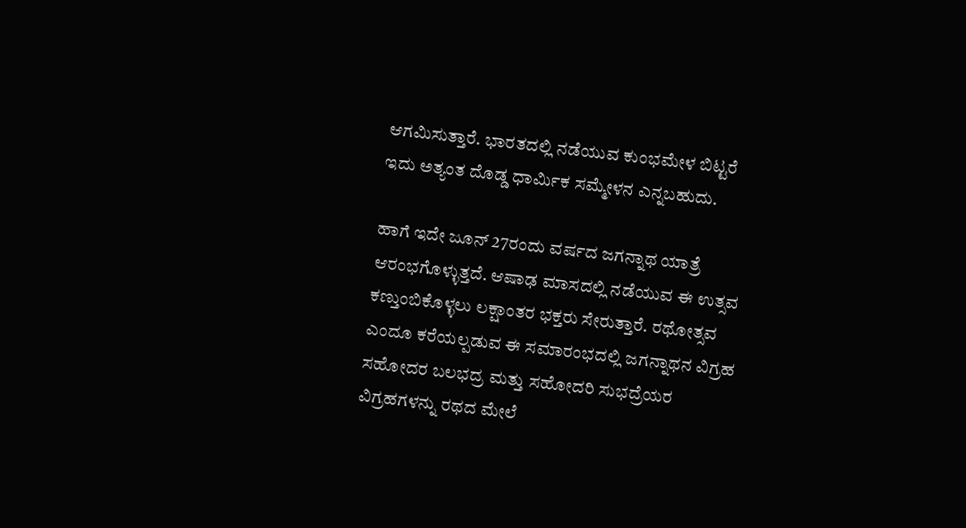ಆಗಮಿಸುತ್ತಾರೆ. ಭಾರತದಲ್ಲಿ ನಡೆಯುವ ಕುಂಭಮೇಳ ಬಿಟ್ಟರೆ ಇದು ಅತ್ಯಂತ ದೊಡ್ಡ ಧಾರ್ಮಿಕ ಸಮ್ಮೇಳನ ಎನ್ನಬಹುದು.

ಹಾಗೆ ಇದೇ ಜೂನ್ 27ರಂದು ವರ್ಷದ ಜಗನ್ನಾಥ ಯಾತ್ರೆ ಆರಂಭಗೊಳ್ಳುತ್ತದೆ. ಆಷಾಢ ಮಾಸದಲ್ಲಿ ನಡೆಯುವ ಈ ಉತ್ಸವ ಕಣ್ತುಂಬಿಕೊಳ್ಳಲು ಲಕ್ಷಾಂತರ ಭಕ್ತರು ಸೇರುತ್ತಾರೆ. ರಥೋತ್ಸವ ಎಂದೂ ಕರೆಯಲ್ಪಡುವ ಈ ಸಮಾರಂಭದಲ್ಲಿ ಜಗನ್ನಾಥನ ವಿಗ್ರಹ ಸಹೋದರ ಬಲಭದ್ರ ಮತ್ತು ಸಹೋದರಿ ಸುಭದ್ರೆಯರ ವಿಗ್ರಹಗಳನ್ನು ರಥದ ಮೇಲೆ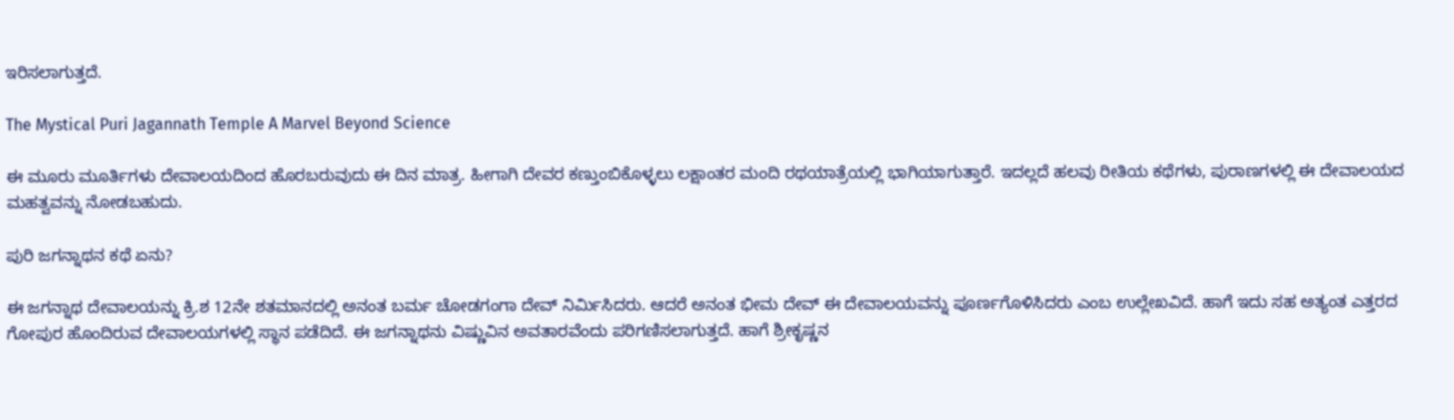ಇರಿಸಲಾಗುತ್ತದೆ.

The Mystical Puri Jagannath Temple A Marvel Beyond Science

ಈ ಮೂರು ಮೂರ್ತಿಗಳು ದೇವಾಲಯದಿಂದ ಹೊರಬರುವುದು ಈ ದಿನ ಮಾತ್ರ. ಹೀಗಾಗಿ ದೇವರ ಕಣ್ತುಂಬಿಕೊಳ್ಳಲು ಲಕ್ಷಾಂತರ ಮಂದಿ ರಥಯಾತ್ರೆಯಲ್ಲಿ ಭಾಗಿಯಾಗುತ್ತಾರೆ. ಇದಲ್ಲದೆ ಹಲವು ರೀತಿಯ ಕಥೆಗಳು, ಪುರಾಣಗಳಲ್ಲಿ ಈ ದೇವಾಲಯದ ಮಹತ್ವವನ್ನು ನೋಡಬಹುದು.

ಪುರಿ ಜಗನ್ನಾಥನ ಕಥೆ ಏನು?

ಈ ಜಗನ್ನಾಥ ದೇವಾಲಯನ್ನು ಕ್ರಿ.ಶ 12ನೇ ಶತಮಾನದಲ್ಲಿ ಅನಂತ ಬರ್ಮ ಚೋಡಗಂಗಾ ದೇವ್ ನಿರ್ಮಿಸಿದರು. ಆದರೆ ಅನಂತ ಭೀಮ ದೇವ್ ಈ ದೇವಾಲಯವನ್ನು ಪೂರ್ಣಗೊಳಿಸಿದರು ಎಂಬ ಉಲ್ಲೇಖವಿದೆ. ಹಾಗೆ ಇದು ಸಹ ಅತ್ಯಂತ ಎತ್ತರದ ಗೋಪುರ ಹೊಂದಿರುವ ದೇವಾಲಯಗಳಲ್ಲಿ ಸ್ಥಾನ ಪಡೆದಿದೆ. ಈ ಜಗನ್ನಾಥನು ವಿಷ್ಣುವಿನ ಅವತಾರವೆಂದು ಪರಿಗಣಿಸಲಾಗುತ್ತದೆ. ಹಾಗೆ ಶ್ರೀಕೃಷ್ಣನ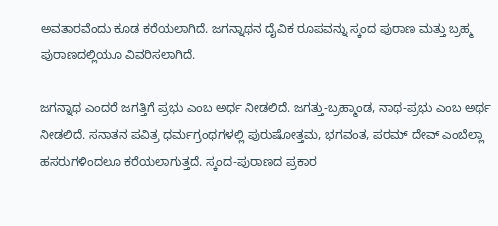ಅವತಾರವೆಂದು ಕೂಡ ಕರೆಯಲಾಗಿದೆ. ಜಗನ್ನಾಥನ ದೈವಿಕ ರೂಪವನ್ನು ಸ್ಕಂದ ಪುರಾಣ ಮತ್ತು ಬ್ರಹ್ಮ ಪುರಾಣದಲ್ಲಿಯೂ ವಿವರಿಸಲಾಗಿದೆ.

ಜಗನ್ನಾಥ ಎಂದರೆ ಜಗತ್ತಿಗೆ ಪ್ರಭು ಎಂಬ ಅರ್ಧ ನೀಡಲಿದೆ. ಜಗತ್ತು-ಬ್ರಹ್ಮಾಂಡ, ನಾಥ-ಪ್ರಭು ಎಂಬ ಅರ್ಥ ನೀಡಲಿದೆ. ಸನಾತನ ಪವಿತ್ರ ಧರ್ಮಗ್ರಂಥಗಳಲ್ಲಿ ಪುರುಷೋತ್ತಮ, ಭಗವಂತ, ಪರಮ್ ದೇವ್ ಎಂಬೆಲ್ಲಾ ಹಸರುಗಳಿಂದಲೂ ಕರೆಯಲಾಗುತ್ತದೆ. ಸ್ಕಂದ-ಪುರಾಣದ ಪ್ರಕಾರ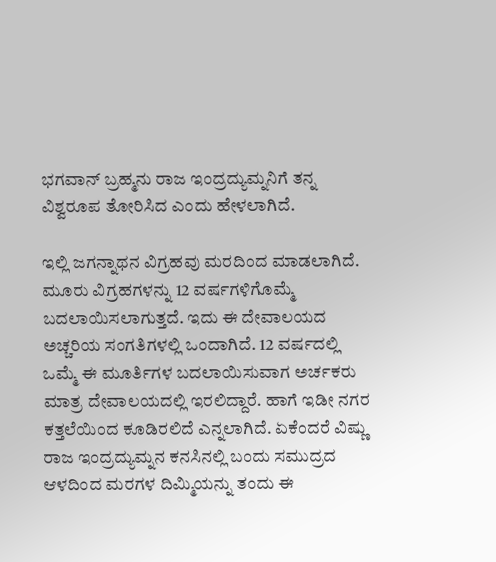ಭಗವಾನ್ ಬ್ರಹ್ಮನು ರಾಜ ಇಂದ್ರದ್ಯುಮ್ನನಿಗೆ ತನ್ನ ವಿಶ್ವರೂಪ ತೋರಿಸಿದ ಎಂದು ಹೇಳಲಾಗಿದೆ.

ಇಲ್ಲಿ ಜಗನ್ನಾಥನ ವಿಗ್ರಹವು ಮರದಿಂದ ಮಾಡಲಾಗಿದೆ. ಮೂರು ವಿಗ್ರಹಗಳನ್ನು 12 ವರ್ಷಗಳಿಗೊಮ್ಮೆ ಬದಲಾಯಿಸಲಾಗುತ್ತದೆ. ಇದು ಈ ದೇವಾಲಯದ ಅಚ್ಚರಿಯ ಸಂಗತಿಗಳಲ್ಲಿ ಒಂದಾಗಿದೆ. 12 ವರ್ಷದಲ್ಲಿ ಒಮ್ಮೆ ಈ ಮೂರ್ತಿಗಳ ಬದಲಾಯಿಸುವಾಗ ಅರ್ಚಕರು ಮಾತ್ರ ದೇವಾಲಯದಲ್ಲಿ ಇರಲಿದ್ದಾರೆ. ಹಾಗೆ ಇಡೀ ನಗರ ಕತ್ತಲೆಯಿಂದ ಕೂಡಿರಲಿದೆ ಎನ್ನಲಾಗಿದೆ. ಏಕೆಂದರೆ ವಿಷ್ಣು ರಾಜ ಇಂದ್ರದ್ಯುಮ್ನನ ಕನಸಿನಲ್ಲಿ ಬಂದು ಸಮುದ್ರದ ಆಳದಿಂದ ಮರಗಳ ದಿಮ್ಮಿಯನ್ನು ತಂದು ಈ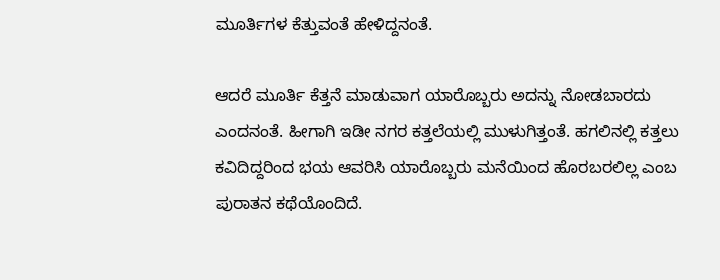ಮೂರ್ತಿಗಳ ಕೆತ್ತುವಂತೆ ಹೇಳಿದ್ದನಂತೆ.

ಆದರೆ ಮೂರ್ತಿ ಕೆತ್ತನೆ ಮಾಡುವಾಗ ಯಾರೊಬ್ಬರು ಅದನ್ನು ನೋಡಬಾರದು ಎಂದನಂತೆ. ಹೀಗಾಗಿ ಇಡೀ ನಗರ ಕತ್ತಲೆಯಲ್ಲಿ ಮುಳುಗಿತ್ತಂತೆ. ಹಗಲಿನಲ್ಲಿ ಕತ್ತಲು ಕವಿದಿದ್ದರಿಂದ ಭಯ ಆವರಿಸಿ ಯಾರೊಬ್ಬರು ಮನೆಯಿಂದ ಹೊರಬರಲಿಲ್ಲ ಎಂಬ ಪುರಾತನ ಕಥೆಯೊಂದಿದೆ.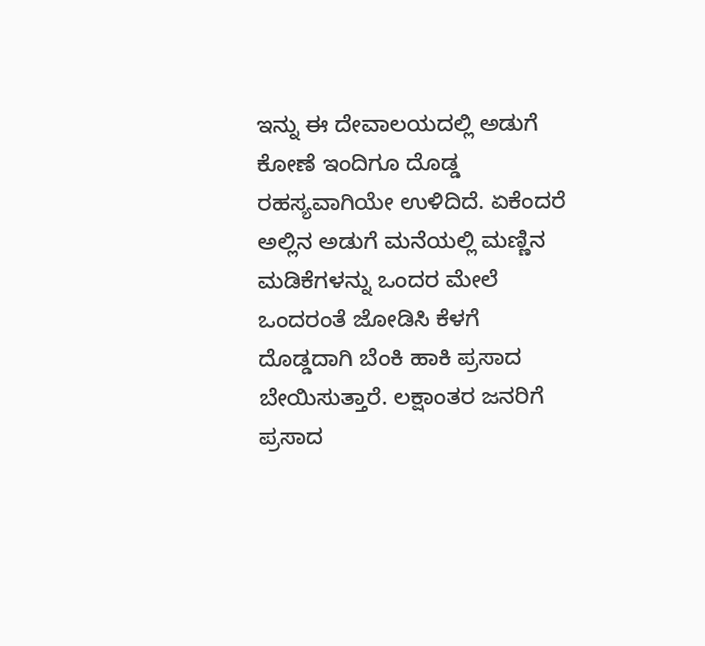ಇನ್ನು ಈ ದೇವಾಲಯದಲ್ಲಿ ಅಡುಗೆ ಕೋಣೆ ಇಂದಿಗೂ ದೊಡ್ಡ ರಹಸ್ಯವಾಗಿಯೇ ಉಳಿದಿದೆ. ಏಕೆಂದರೆ ಅಲ್ಲಿನ ಅಡುಗೆ ಮನೆಯಲ್ಲಿ ಮಣ್ಣಿನ ಮಡಿಕೆಗಳನ್ನು ಒಂದರ ಮೇಲೆ ಒಂದರಂತೆ ಜೋಡಿಸಿ ಕೆಳಗೆ ದೊಡ್ಡದಾಗಿ ಬೆಂಕಿ ಹಾಕಿ ಪ್ರಸಾದ ಬೇಯಿಸುತ್ತಾರೆ. ಲಕ್ಷಾಂತರ ಜನರಿಗೆ ಪ್ರಸಾದ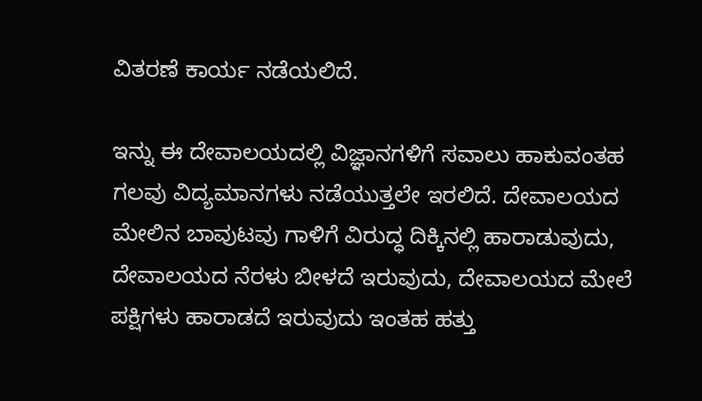ವಿತರಣೆ ಕಾರ್ಯ ನಡೆಯಲಿದೆ.

ಇನ್ನು ಈ ದೇವಾಲಯದಲ್ಲಿ ವಿಜ್ಞಾನಗಳಿಗೆ ಸವಾಲು ಹಾಕುವಂತಹ ಗಲವು ವಿದ್ಯಮಾನಗಳು ನಡೆಯುತ್ತಲೇ ಇರಲಿದೆ. ದೇವಾಲಯದ ಮೇಲಿನ ಬಾವುಟವು ಗಾಳಿಗೆ ವಿರುದ್ಧ ದಿಕ್ಕಿನಲ್ಲಿ ಹಾರಾಡುವುದು, ದೇವಾಲಯದ ನೆರಳು ಬೀಳದೆ ಇರುವುದು, ದೇವಾಲಯದ ಮೇಲೆ ಪಕ್ಷಿಗಳು ಹಾರಾಡದೆ ಇರುವುದು ಇಂತಹ ಹತ್ತು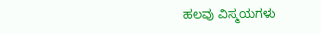ಹಲವು ವಿಸ್ಮಯಗಳು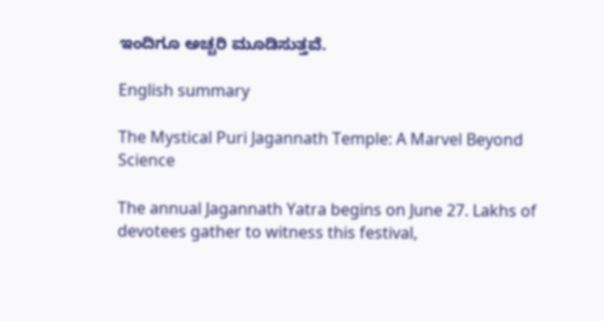ಇಂದಿಗೂ ಅಚ್ಚರಿ ಮೂಡಿಸುತ್ತವೆ.

English summary

The Mystical Puri Jagannath Temple: A Marvel Beyond Science

The annual Jagannath Yatra begins on June 27. Lakhs of devotees gather to witness this festival,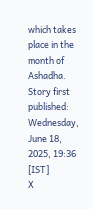which takes place in the month of Ashadha.
Story first published: Wednesday, June 18, 2025, 19:36 [IST]
X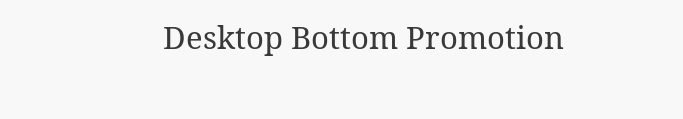Desktop Bottom Promotion